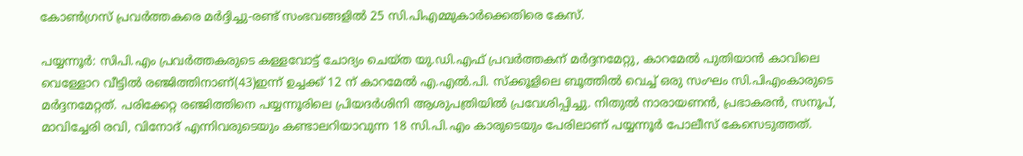കോണ്‍ഗ്രസ് പ്രവര്‍ത്തകരെ മര്‍ദ്ദിച്ചു-രണ്ട് സംഭവങ്ങളില്‍ 25 സി.പിഎമ്മുകാര്‍ക്കെതിരെ കേസ്.

പയ്യന്നൂര്‍: സിപി.എം പ്രവര്‍ത്തകരുടെ കള്ളവോട്ട് ചോദ്യം ചെയ്ത യു.ഡി.എഫ് പ്രവര്‍ത്തകന് മര്‍ദ്ദനമേറ്റു, കാറമേല്‍ പുതിയാന്‍ കാവിലെ വെള്ളോറ വീട്ടില്‍ രഞ്ജിത്തിനാണ്(43)ഇന്ന് ഉച്ചക്ക് 12 ന് കാറമേല്‍ എ.എല്‍.പി. സ്‌ക്കൂളിലെ ബൂത്തില്‍ വെച്ച് ഒരു സംഘം സി.പിഎംകാരുടെ മര്‍ദ്ദനമേറ്റത്. പരിക്കേറ്റ രഞ്ജിത്തിനെ പയ്യന്നൂരിലെ പ്രിയദര്‍ശിനി ആശുപത്രിയില്‍ പ്രവേശിപ്പിച്ചു. നിതുല്‍ നാരായണന്‍, പ്രഭാകരന്‍, സനൂപ്, മാവിച്ചേരി രവി, വിനോദ് എന്നിവരുടെയും കണ്ടാലറിയാവുന്ന 18 സി.പി.എം കാരുടെയും പേരിലാണ് പയ്യന്നൂര്‍ പോലീസ് കേസെടുത്തത്.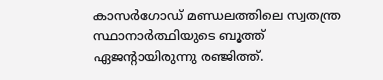കാസര്‍ഗോഡ് മണ്ഡലത്തിലെ സ്വതന്ത്ര സ്ഥാനാര്‍ത്ഥിയുടെ ബൂത്ത് ഏജന്റായിരുന്നു രഞ്ജിത്ത്.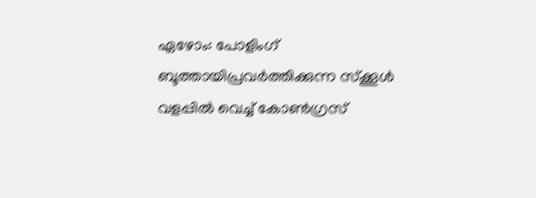ഏഴോം: പോളിംഗ് ബൂത്തായിപ്രവര്‍ത്തിക്കുന്ന സ്‌ക്കൂള്‍ വളപ്പില്‍ വെച്ച് കോണ്‍ഗ്രസ്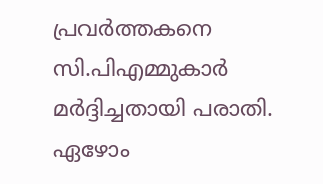പ്രവര്‍ത്തകനെ സി.പിഎമ്മുകാര്‍ മര്‍ദ്ദിച്ചതായി പരാതി. ഏഴോം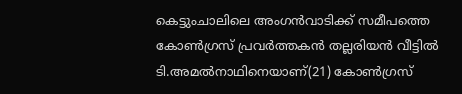കെട്ടുംചാലിലെ അംഗന്‍വാടിക്ക് സമീപത്തെ കോണ്‍ഗ്രസ് പ്രവര്‍ത്തകന്‍ തല്ലരിയന്‍ വീട്ടില്‍ ടി.അമല്‍നാഥിനെയാണ്(21) കോണ്‍ഗ്രസ്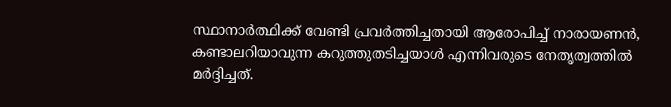സ്ഥാനാര്‍ത്ഥിക്ക് വേണ്ടി പ്രവര്‍ത്തിച്ചതായി ആരോപിച്ച് നാരായണന്‍, കണ്ടാലറിയാവുന്ന കറുത്തുതടിച്ചയാള്‍ എന്നിവരുടെ നേതൃത്വത്തില്‍ മര്‍ദ്ദിച്ചത്.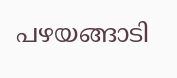പഴയങ്ങാടി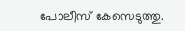പോലീസ് കേസെടുത്തു.